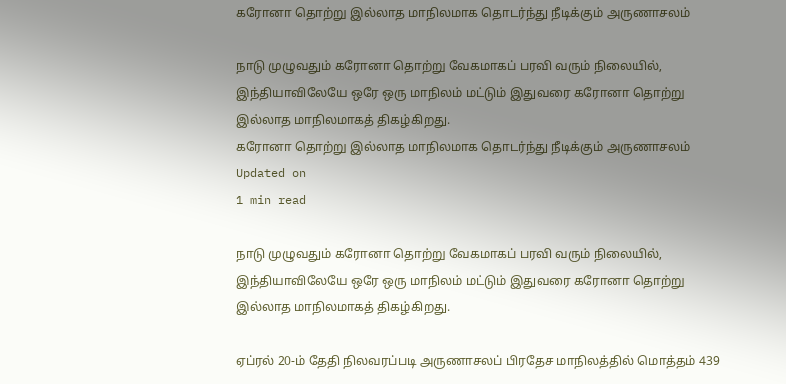கரோனா தொற்று இல்லாத மாநிலமாக தொடர்ந்து நீடிக்கும் அருணாசலம்

நாடு முழுவதும் கரோனா தொற்று வேகமாகப் பரவி வரும் நிலையில், இந்தியாவிலேயே ஒரே ஒரு மாநிலம் மட்டும் இதுவரை கரோனா தொற்று இல்லாத மாநிலமாகத் திகழ்கிறது.
கரோனா தொற்று இல்லாத மாநிலமாக தொடர்ந்து நீடிக்கும் அருணாசலம்
Updated on
1 min read

நாடு முழுவதும் கரோனா தொற்று வேகமாகப் பரவி வரும் நிலையில், இந்தியாவிலேயே ஒரே ஒரு மாநிலம் மட்டும் இதுவரை கரோனா தொற்று இல்லாத மாநிலமாகத் திகழ்கிறது.

ஏப்ரல் 20-ம் தேதி நிலவரப்படி அருணாசலப் பிரதேச மாநிலத்தில் மொத்தம் 439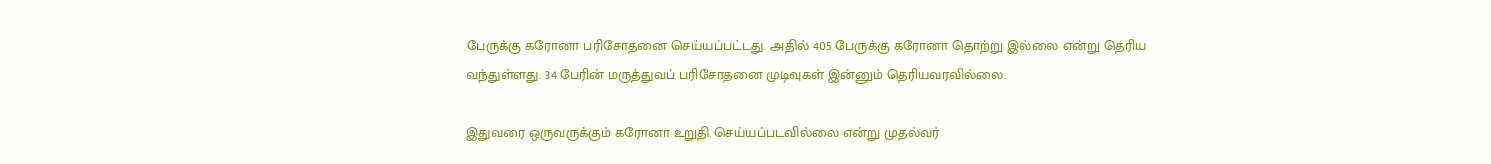பேருக்கு கரோனா பரிசோதனை செய்யப்பட்டது. அதில் 405 பேருக்கு கரோனா தொற்று இல்லை என்று தெரிய வந்துள்ளது. 34 பேரின் மருத்துவப் பரிசோதனை முடிவுகள் இன்னும் தெரியவரவில்லை.

இதுவரை ஒருவருக்கும் கரோனா உறுதி செய்யப்படவில்லை என்று முதல்வர்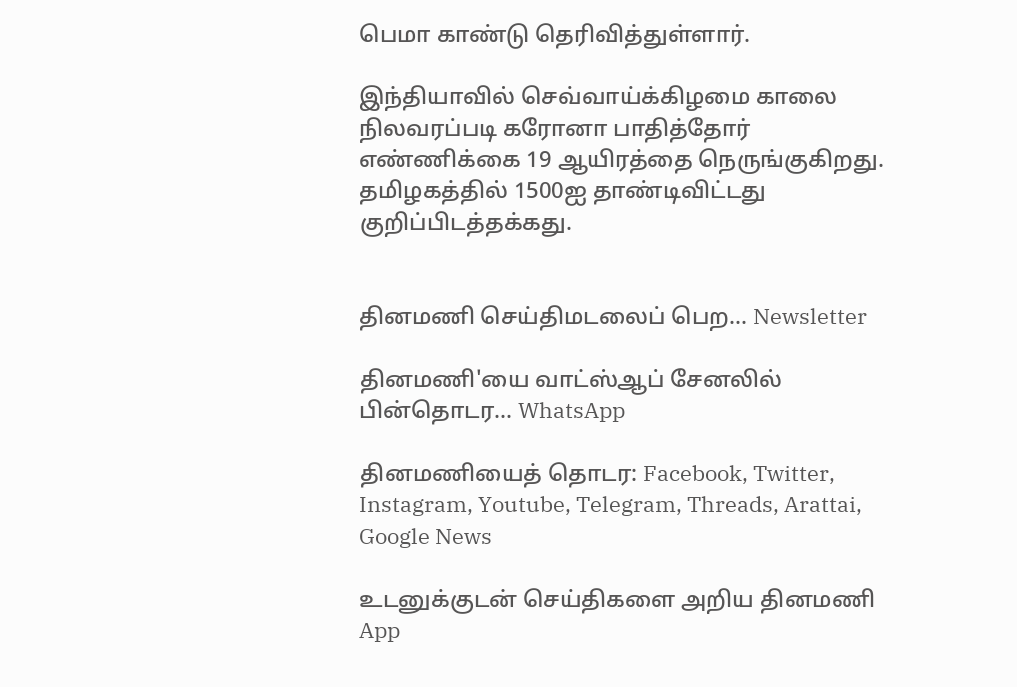பெமா காண்டு தெரிவித்துள்ளார்.

இந்தியாவில் செவ்வாய்க்கிழமை காலை நிலவரப்படி கரோனா பாதித்தோர் எண்ணிக்கை 19 ஆயிரத்தை நெருங்குகிறது. தமிழகத்தில் 1500ஐ தாண்டிவிட்டது குறிப்பிடத்தக்கது.


தினமணி செய்திமடலைப் பெற... Newsletter

தினமணி'யை வாட்ஸ்ஆப் சேனலில் பின்தொடர... WhatsApp

தினமணியைத் தொடர: Facebook, Twitter, Instagram, Youtube, Telegram, Threads, Arattai, Google News

உடனுக்குடன் செய்திகளை அறிய தினமணி App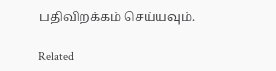பதிவிறக்கம் செய்யவும்.

Related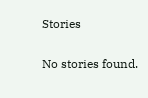Stories

No stories found.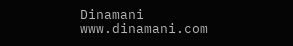Dinamani
www.dinamani.com